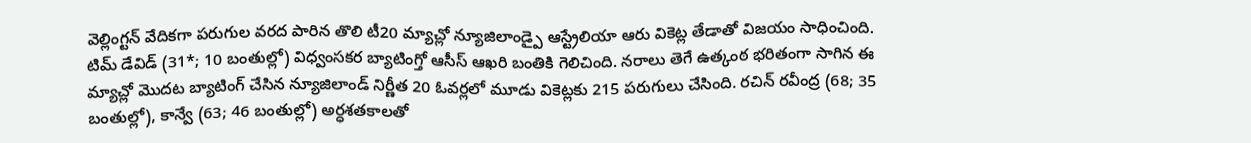వెల్లింగ్టన్ వేదికగా పరుగుల వరద పారిన తొలి టీ20 మ్యాచ్లో న్యూజిలాండ్పై ఆస్ట్రేలియా ఆరు వికెట్ల తేడాతో విజయం సాధించింది. టిమ్ డేవిడ్ (31*; 10 బంతుల్లో) విధ్వంసకర బ్యాటింగ్తో ఆసీస్ ఆఖరి బంతికి గెలిచింది. నరాలు తెగే ఉత్కంఠ భరితంగా సాగిన ఈ మ్యాచ్లో మొదట బ్యాటింగ్ చేసిన న్యూజిలాండ్ నిర్ణీత 20 ఓవర్లలో మూడు వికెట్లకు 215 పరుగులు చేసింది. రచిన్ రవీంద్ర (68; 35 బంతుల్లో), కాన్వే (63; 46 బంతుల్లో) అర్ధశతకాలతో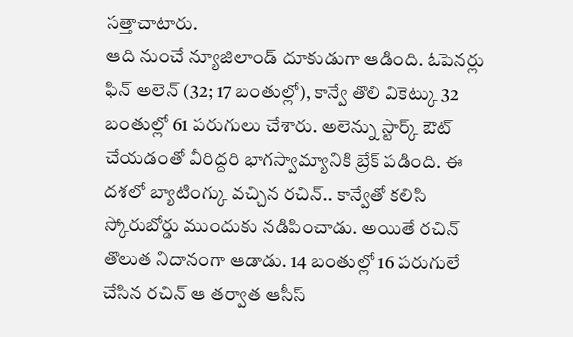సత్తాచాటారు.
ఆది నుంచే న్యూజిలాండ్ దూకుడుగా ఆడింది. ఓపెనర్లు ఫిన్ అలెన్ (32; 17 బంతుల్లో), కాన్వే తొలి వికెట్కు 32 బంతుల్లో 61 పరుగులు చేశారు. అలెన్ను స్టార్క్ ఔట్ చేయడంతో వీరిద్దరి భాగస్వామ్యానికి బ్రేక్ పడింది. ఈ దశలో బ్యాటింగ్కు వచ్చిన రచిన్.. కాన్వేతో కలిసి స్కోరుబోర్డు ముందుకు నడిపించాడు. అయితే రచిన్ తొలుత నిదానంగా ఆడాడు. 14 బంతుల్లో 16 పరుగులే చేసిన రచిన్ ఆ తర్వాత ఆసీస్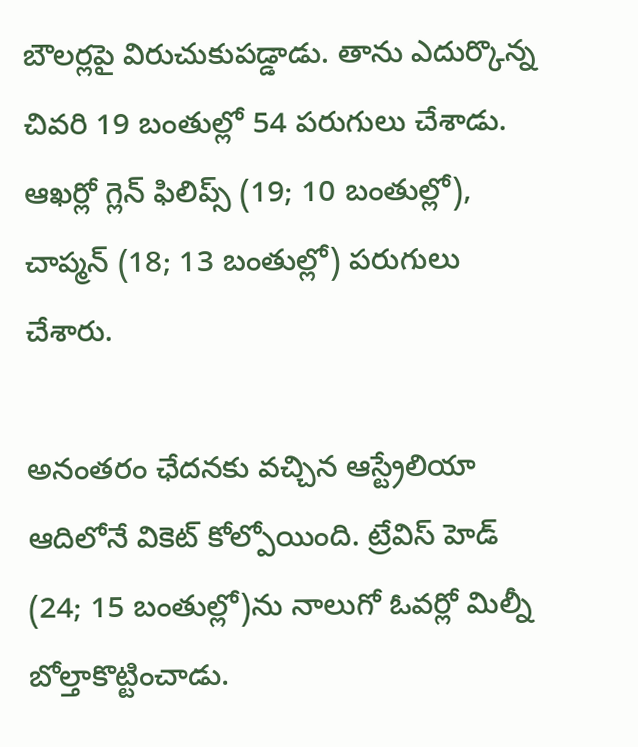బౌలర్లపై విరుచుకుపడ్డాడు. తాను ఎదుర్కొన్న చివరి 19 బంతుల్లో 54 పరుగులు చేశాడు. ఆఖర్లో గ్లెన్ ఫిలిప్స్ (19; 10 బంతుల్లో), చాప్మన్ (18; 13 బంతుల్లో) పరుగులు చేశారు.

అనంతరం ఛేదనకు వచ్చిన ఆస్ట్రేలియా ఆదిలోనే వికెట్ కోల్పోయింది. ట్రేవిస్ హెడ్ (24; 15 బంతుల్లో)ను నాలుగో ఓవర్లో మిల్నీ బోల్తాకొట్టించాడు.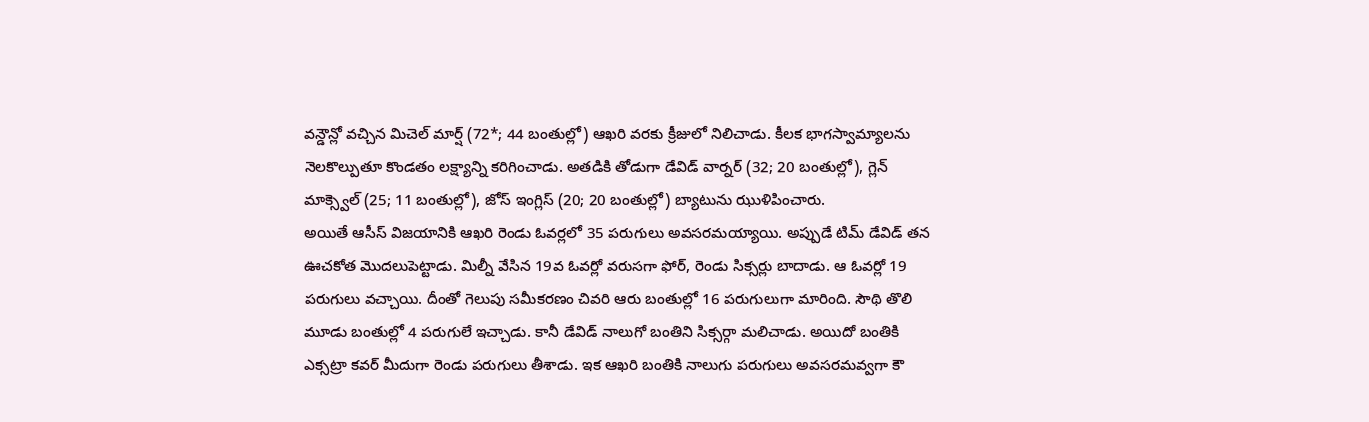వన్డౌన్లో వచ్చిన మిచెల్ మార్ష్ (72*; 44 బంతుల్లో) ఆఖరి వరకు క్రీజులో నిలిచాడు. కీలక భాగస్వామ్యాలను నెలకొల్పుతూ కొండతం లక్ష్యాన్ని కరిగించాడు. అతడికి తోడుగా డేవిడ్ వార్నర్ (32; 20 బంతుల్లో), గ్లెన్ మాక్స్వెల్ (25; 11 బంతుల్లో), జోస్ ఇంగ్లిస్ (20; 20 బంతుల్లో) బ్యాటును ఝుళిపించారు.
అయితే ఆసీస్ విజయానికి ఆఖరి రెండు ఓవర్లలో 35 పరుగులు అవసరమయ్యాయి. అప్పుడే టిమ్ డేవిడ్ తన ఊచకోత మొదలుపెట్టాడు. మిల్నీ వేసిన 19వ ఓవర్లో వరుసగా ఫోర్, రెండు సిక్సర్లు బాదాడు. ఆ ఓవర్లో 19 పరుగులు వచ్చాయి. దీంతో గెలుపు సమీకరణం చివరి ఆరు బంతుల్లో 16 పరుగులుగా మారింది. సౌథి తొలి మూడు బంతుల్లో 4 పరుగులే ఇచ్చాడు. కానీ డేవిడ్ నాలుగో బంతిని సిక్సర్గా మలిచాడు. అయిదో బంతికి ఎక్సట్రా కవర్ మీదుగా రెండు పరుగులు తీశాడు. ఇక ఆఖరి బంతికి నాలుగు పరుగులు అవసరమవ్వగా కౌ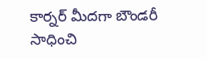కార్నర్ మీదగా బౌండరీ సాధించి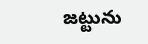జట్టును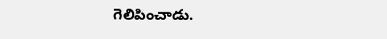గెలిపించాడు.